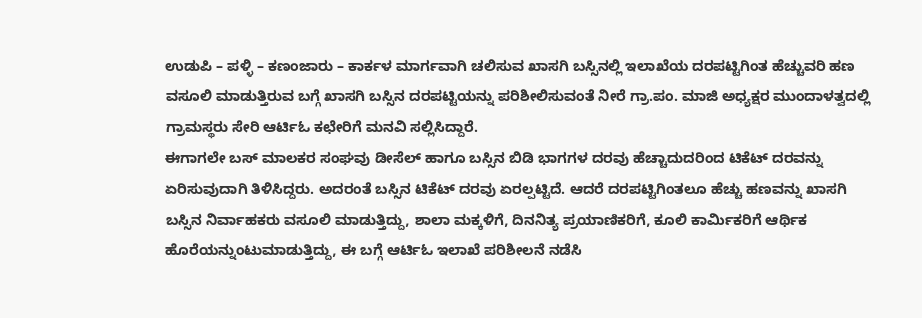ಉಡುಪಿ – ಪಳ್ಳಿ – ಕಣಂಜಾರು – ಕಾರ್ಕಳ ಮಾರ್ಗವಾಗಿ ಚಲಿಸುವ ಖಾಸಗಿ ಬಸ್ಸಿನಲ್ಲಿ ಇಲಾಖೆಯ ದರಪಟ್ಟಿಗಿಂತ ಹೆಚ್ಚುವರಿ ಹಣ ವಸೂಲಿ ಮಾಡುತ್ತಿರುವ ಬಗ್ಗೆ ಖಾಸಗಿ ಬಸ್ಸಿನ ದರಪಟ್ಟಿಯನ್ನು ಪರಿಶೀಲಿಸುವಂತೆ ನೀರೆ ಗ್ರಾ.ಪಂ. ಮಾಜಿ ಅಧ್ಯಕ್ಷರ ಮುಂದಾಳತ್ವದಲ್ಲಿ ಗ್ರಾಮಸ್ಥರು ಸೇರಿ ಆರ್ಟಿಓ ಕಛೇರಿಗೆ ಮನವಿ ಸಲ್ಲಿಸಿದ್ದಾರೆ.
ಈಗಾಗಲೇ ಬಸ್ ಮಾಲಕರ ಸಂಘವು ಡೀಸೆಲ್ ಹಾಗೂ ಬಸ್ಸಿನ ಬಿಡಿ ಭಾಗಗಳ ದರವು ಹೆಚ್ಚಾದುದರಿಂದ ಟಿಕೆಟ್ ದರವನ್ನು ಏರಿಸುವುದಾಗಿ ತಿಳಿಸಿದ್ದರು. ಅದರಂತೆ ಬಸ್ಸಿನ ಟಿಕೆಟ್ ದರವು ಏರಲ್ಪಟ್ಟಿದೆ. ಆದರೆ ದರಪಟ್ಟಿಗಿಂತಲೂ ಹೆಚ್ಚು ಹಣವನ್ನು ಖಾಸಗಿ ಬಸ್ಸಿನ ನಿರ್ವಾಹಕರು ವಸೂಲಿ ಮಾಡುತ್ತಿದ್ದು, ಶಾಲಾ ಮಕ್ಕಳಿಗೆ, ದಿನನಿತ್ಯ ಪ್ರಯಾಣಿಕರಿಗೆ, ಕೂಲಿ ಕಾರ್ಮಿಕರಿಗೆ ಆರ್ಥಿಕ ಹೊರೆಯನ್ನುಂಟುಮಾಡುತ್ತಿದ್ದು, ಈ ಬಗ್ಗೆ ಆರ್ಟಿಓ ಇಲಾಖೆ ಪರಿಶೀಲನೆ ನಡೆಸಿ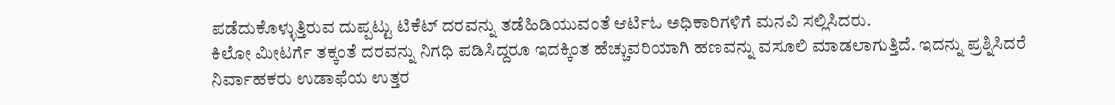ಪಡೆದುಕೊಳ್ಳುತ್ತಿರುವ ದುಪ್ಪಟ್ಟು ಟಿಕೆಟ್ ದರವನ್ನು ತಡೆಹಿಡಿಯುವಂತೆ ಆರ್ಟಿಓ ಅಧಿಕಾರಿಗಳಿಗೆ ಮನವಿ ಸಲ್ಲಿಸಿದರು.
ಕಿಲೋ ಮೀಟರ್ಗೆ ತಕ್ಕಂತೆ ದರವನ್ನು ನಿಗಧಿ ಪಡಿಸಿದ್ದರೂ ಇದಕ್ಕಿಂತ ಹೆಚ್ಚುವರಿಯಾಗಿ ಹಣವನ್ನು ವಸೂಲಿ ಮಾಡಲಾಗುತ್ತಿದೆ. ಇದನ್ನು ಪ್ರಶ್ನಿಸಿದರೆ ನಿರ್ವಾಹಕರು ಉಡಾಫೆಯ ಉತ್ತರ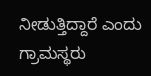ನೀಡುತ್ತಿದ್ದಾರೆ ಎಂದು ಗ್ರಾಮಸ್ಥರು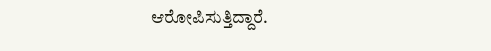ಆರೋಪಿಸುತ್ತಿದ್ದಾರೆ.